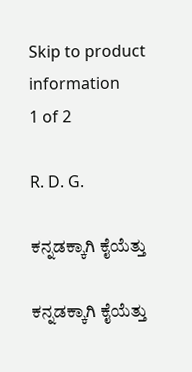Skip to product information
1 of 2

R. D. G.

ಕನ್ನಡಕ್ಕಾಗಿ ಕೈಯೆತ್ತು

ಕನ್ನಡಕ್ಕಾಗಿ ಕೈಯೆತ್ತು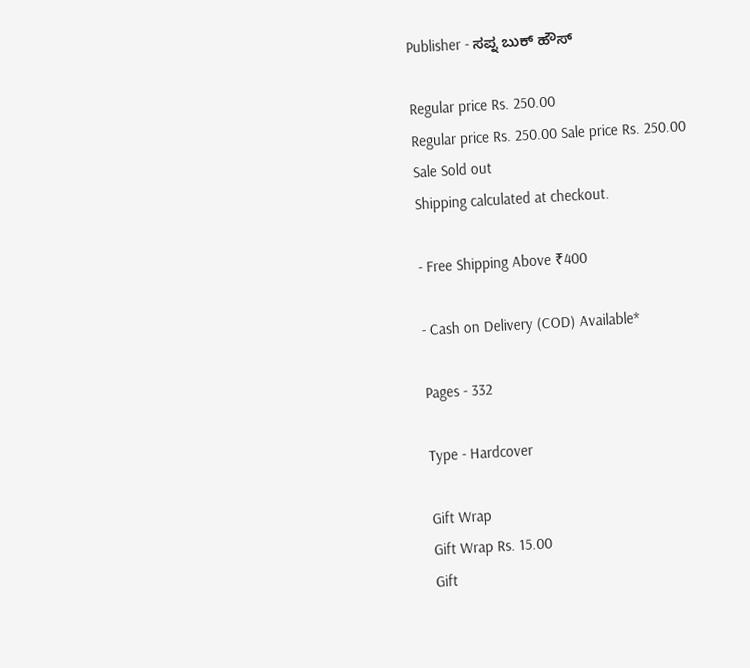Publisher - ಸಪ್ನ ಬುಕ್ ಹೌಸ್

Regular price Rs. 250.00
Regular price Rs. 250.00 Sale price Rs. 250.00
Sale Sold out
Shipping calculated at checkout.

- Free Shipping Above ₹400

- Cash on Delivery (COD) Available*

Pages - 332

Type - Hardcover

Gift Wrap
Gift Wrap Rs. 15.00
Gift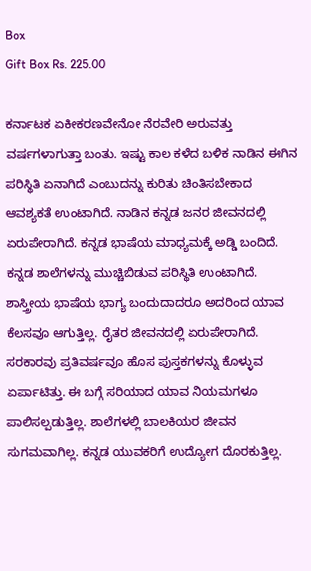Box
Gift Box Rs. 225.00

ಕರ್ನಾಟಕ ಏಕೀಕರಣವೇನೋ ನೆರವೇರಿ ಅರುವತ್ತು ವರ್ಷಗಳಾಗುತ್ತಾ ಬಂತು. ಇಷ್ಟು ಕಾಲ ಕಳೆದ ಬಳಿಕ ನಾಡಿನ ಈಗಿನ ಪರಿಸ್ಥಿತಿ ಏನಾಗಿದೆ ಎಂಬುದನ್ನು ಕುರಿತು ಚಿಂತಿಸಬೇಕಾದ ಆವಶ್ಯಕತೆ ಉಂಟಾಗಿದೆ. ನಾಡಿನ ಕನ್ನಡ ಜನರ ಜೀವನದಲ್ಲಿ ಏರುಪೇರಾಗಿದೆ. ಕನ್ನಡ ಭಾಷೆಯ ಮಾಧ್ಯಮಕ್ಕೆ ಅಡ್ಡಿ ಬಂದಿದೆ. ಕನ್ನಡ ಶಾಲೆಗಳನ್ನು ಮುಚ್ಚಿಬಿಡುವ ಪರಿಸ್ಥಿತಿ ಉಂಟಾಗಿದೆ. ಶಾಸ್ತ್ರೀಯ ಭಾಷೆಯ ಭಾಗ್ಯ ಬಂದುದಾದರೂ ಅದರಿಂದ ಯಾವ ಕೆಲಸವೂ ಆಗುತ್ತಿಲ್ಲ. ರೈತರ ಜೀವನದಲ್ಲಿ ಏರುಪೇರಾಗಿದೆ. ಸರಕಾರವು ಪ್ರತಿವರ್ಷವೂ ಹೊಸ ಪುಸ್ತಕಗಳನ್ನು ಕೊಳ್ಳುವ ಏರ್ಪಾಟಿತ್ತು. ಈ ಬಗ್ಗೆ ಸರಿಯಾದ ಯಾವ ನಿಯಮಗಳೂ ಪಾಲಿಸಲ್ಪಡುತ್ತಿಲ್ಲ. ಶಾಲೆಗಳಲ್ಲಿ ಬಾಲಕಿಯರ ಜೀವನ ಸುಗಮವಾಗಿಲ್ಲ. ಕನ್ನಡ ಯುವಕರಿಗೆ ಉದ್ಯೋಗ ದೊರಕುತ್ತಿಲ್ಲ.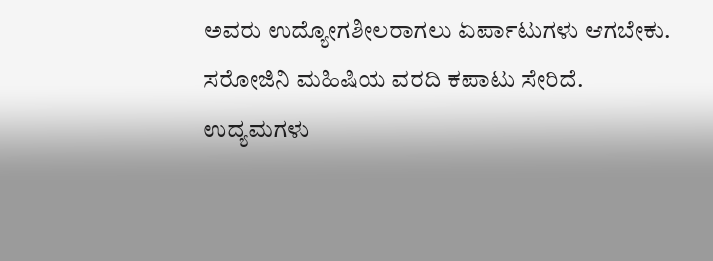ಅವರು ಉದ್ಯೋಗಶೀಲರಾಗಲು ಏರ್ಪಾಟುಗಳು ಆಗಬೇಕು. ಸರೋಜಿನಿ ಮಹಿಷಿಯ ವರದಿ ಕಪಾಟು ಸೇರಿದೆ. ಉದ್ಯಮಗಳು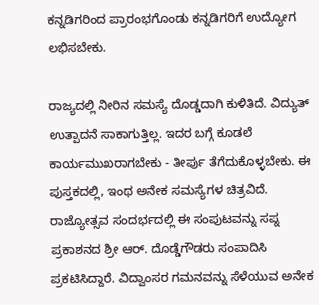ಕನ್ನಡಿಗರಿಂದ ಪ್ರಾರಂಭಗೊಂಡು ಕನ್ನಡಿಗರಿಗೆ ಉದ್ಯೋಗ ಲಭಿಸಬೇಕು.

ರಾಜ್ಯದಲ್ಲಿ ನೀರಿನ ಸಮಸ್ಯೆ ದೊಡ್ಡದಾಗಿ ಕುಳಿತಿದೆ. ವಿದ್ಯುತ್ ಉತ್ಪಾದನೆ ಸಾಕಾಗುತ್ತಿಲ್ಲ. ಇದರ ಬಗ್ಗೆ ಕೂಡಲೆ ಕಾರ್ಯಮುಖರಾಗಬೇಕು - ತೀರ್ಪು ತೆಗೆದುಕೊಳ್ಳಬೇಕು. ಈ ಪುಸ್ತಕದಲ್ಲಿ, ಇಂಥ ಅನೇಕ ಸಮಸ್ಯೆಗಳ ಚಿತ್ರವಿದೆ. ರಾಜ್ಯೋತ್ಸವ ಸಂದರ್ಭದಲ್ಲಿ ಈ ಸಂಪುಟವನ್ನು ಸಪ್ನ ಪ್ರಕಾಶನದ ಶ್ರೀ ಆರ್. ದೊಡ್ಡೆಗೌಡರು ಸಂಪಾದಿಸಿ ಪ್ರಕಟಿಸಿದ್ದಾರೆ. ವಿದ್ವಾಂಸರ ಗಮನವನ್ನು ಸೆಳೆಯುವ ಅನೇಕ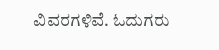ವಿವರಗಳಿವೆ. ಓದುಗರು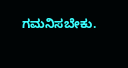ಗಮನಿಸಬೇಕು.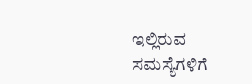ಇಲ್ಲಿರುವ ಸಮಸ್ಯೆಗಳಿಗೆ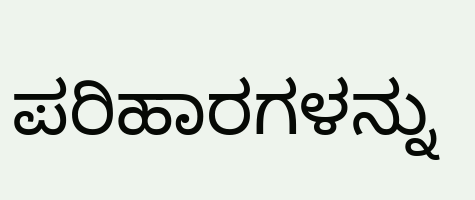ಪರಿಹಾರಗಳನ್ನು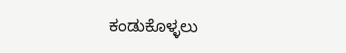ಕಂಡುಕೊಳ್ಳಲು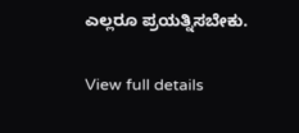ಎಲ್ಲರೂ ಪ್ರಯತ್ನಿಸಬೇಕು.

View full details